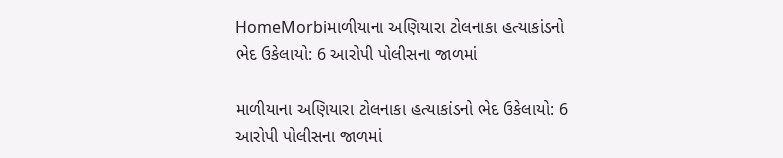HomeMorbiમાળીયાના અણિયારા ટોલનાકા હત્યાકાંડનો ભેદ ઉકેલાયો: 6 આરોપી પોલીસના જાળમાં

માળીયાના અણિયારા ટોલનાકા હત્યાકાંડનો ભેદ ઉકેલાયો: 6 આરોપી પોલીસના જાળમાં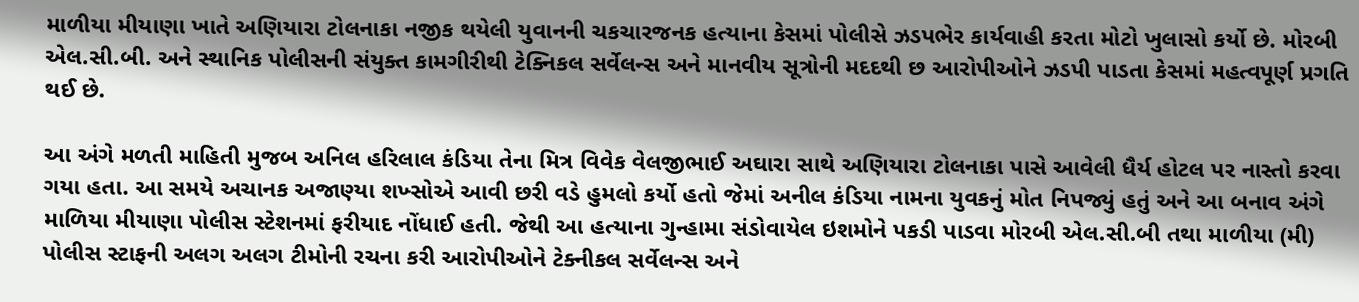માળીયા મીયાણા ખાતે અણિયારા ટોલનાકા નજીક થયેલી યુવાનની ચકચારજનક હત્યાના કેસમાં પોલીસે ઝડપભેર કાર્યવાહી કરતા મોટો ખુલાસો કર્યો છે. મોરબી એલ.સી.બી. અને સ્થાનિક પોલીસની સંયુક્ત કામગીરીથી ટેક્નિકલ સર્વેલન્સ અને માનવીય સૂત્રોની મદદથી છ આરોપીઓને ઝડપી પાડતા કેસમાં મહત્વપૂર્ણ પ્રગતિ થઈ છે.

આ અંગે મળતી માહિતી મુજબ અનિલ હરિલાલ કંડિયા તેના મિત્ર વિવેક વેલજીભાઈ અઘારા સાથે અણિયારા ટોલનાકા પાસે આવેલી ધૈર્ય હોટલ પર નાસ્તો કરવા ગયા હતા. આ સમયે અચાનક અજાણ્યા શખ્સોએ આવી છરી વડે હુમલો કર્યો હતો જેમાં અનીલ કંડિયા નામના યુવકનું મોત નિપજ્યું હતું અને આ બનાવ અંગે માળિયા મીયાણા પોલીસ સ્ટેશનમાં ફરીયાદ નોંધાઈ હતી. જેથી આ હત્યાના ગુન્હામા સંડોવાયેલ ઇશમોને પકડી પાડવા મોરબી એલ.સી.બી તથા માળીયા (મી) પોલીસ સ્ટાફની અલગ અલગ ટીમોની રચના કરી આરોપીઓને ટેક્નીકલ સર્વેલન્સ અને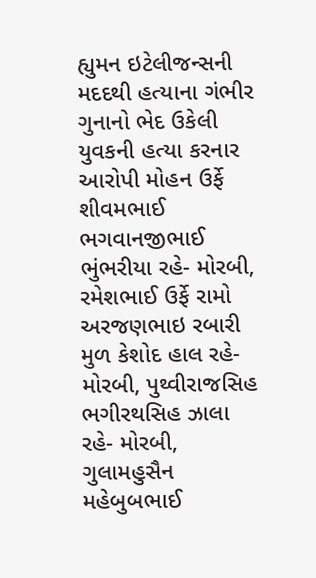હ્યુમન ઇટેલીજન્સની મદદથી હત્યાના ગંભીર ગુનાનો ભેદ ઉકેલી યુવકની હત્યા કરનાર આરોપી મોહન ઉર્ફે શીવમભાઈ ભગવાનજીભાઈ ભુંભરીયા રહે- મોરબી, રમેશભાઈ ઉર્ફે રામો અરજણભાઇ રબારી મુળ કેશોદ હાલ રહે- મોરબી, પુથ્વીરાજસિહ ભગીરથસિહ ઝાલા રહે- મોરબી, ગુલામહુસૈન મહેબુબભાઈ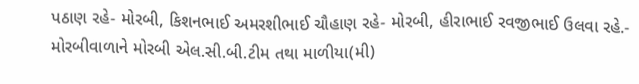પઠાણ રહે- મોરબી, કિશનભાઈ અમરશીભાઈ ચૌહાણ રહે- મોરબી, હીરાભાઈ રવજીભાઈ ઉલવા રહે.- મોરબીવાળાને મોરબી એલ.સી.બી.ટીમ તથા માળીયા(મી)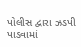પોલીસ દ્વારા ઝડપી પાડવામાં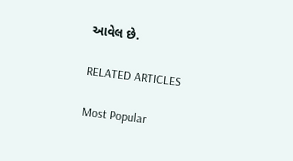આવેલ છે.

RELATED ARTICLES

Most Popular